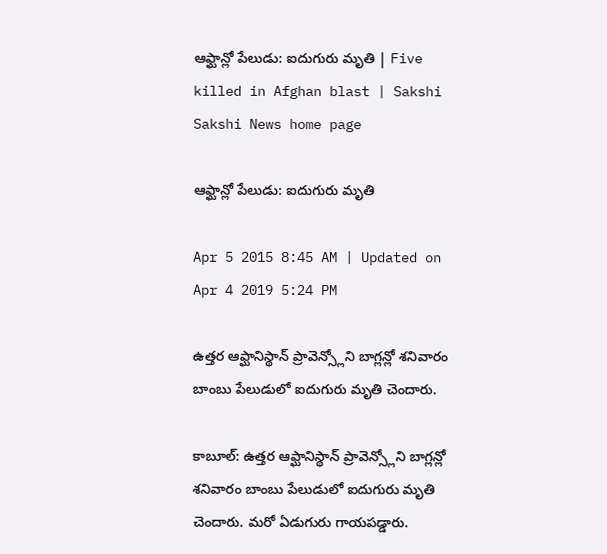ఆఫ్ఘాన్లో పేలుడు: ఐదుగురు మృతి | Five killed in Afghan blast | Sakshi
Sakshi News home page

ఆఫ్ఘాన్లో పేలుడు: ఐదుగురు మృతి

Apr 5 2015 8:45 AM | Updated on Apr 4 2019 5:24 PM

ఉత్తర ఆఫ్ఘానిస్థాన్ ప్రావెన్స్లోని బాగ్లన్లో శనివారం బాంబు పేలుడులో ఐదుగురు మృతి చెందారు.

కాబూల్: ఉత్తర ఆఫ్ఘానిస్థాన్ ప్రావెన్స్లోని బాగ్లన్లో శనివారం బాంబు పేలుడులో ఐదుగురు మృతి చెందారు. మరో ఏడుగురు గాయపడ్డారు.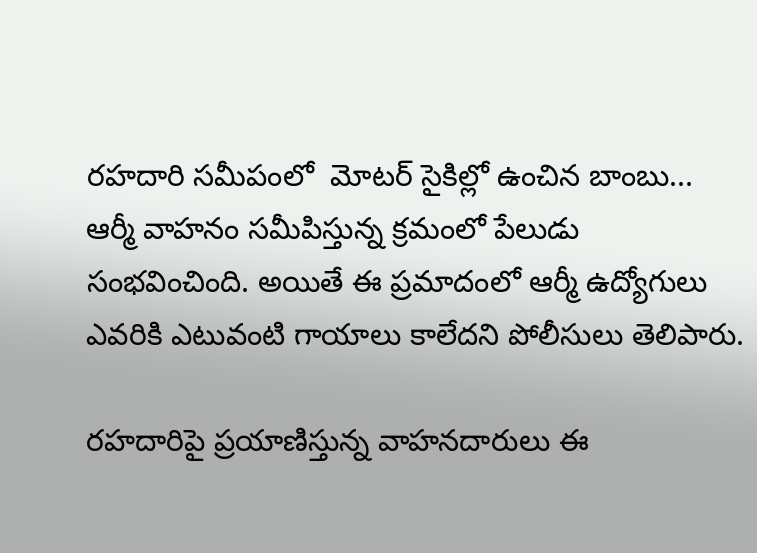రహదారి సమీపంలో  మోటర్ సైకిల్లో ఉంచిన బాంబు... ఆర్మీ వాహనం సమీపిస్తున్న క్రమంలో పేలుడు సంభవించింది. అయితే ఈ ప్రమాదంలో ఆర్మీ ఉద్యోగులు ఎవరికి ఎటువంటి గాయాలు కాలేదని పోలీసులు తెలిపారు.

రహదారిపై ప్రయాణిస్తున్న వాహనదారులు ఈ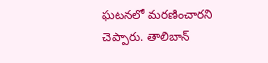ఘటనలో మరణించారని చెప్పారు. తాలిబాన్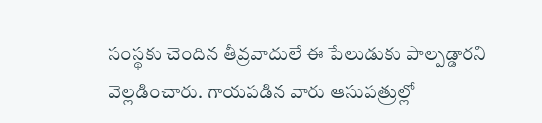సంస్థకు చెందిన తీవ్రవాదులే ఈ పేలుడుకు పాల్పడ్డారని వెల్లడించారు. గాయపడిన వారు ఆసుపత్రుల్లో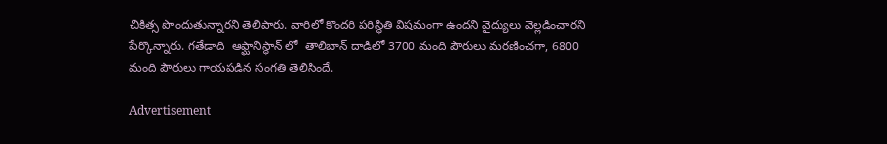చికిత్స పొందుతున్నారని తెలిపారు. వారిలో కొందరి పరిస్థితి విషమంగా ఉందని వైద్యులు వెల్లడించారని పేర్కొన్నారు. గతేడాది  ఆఫ్ఘానిస్థాన్ లో  తాలిబాన్ దాడిలో 3700 మంది పౌరులు మరణించగా, 6800 మంది పౌరులు గాయపడిన సంగతి తెలిసిందే.

Advertisement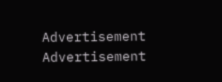Advertisement
Advertisement